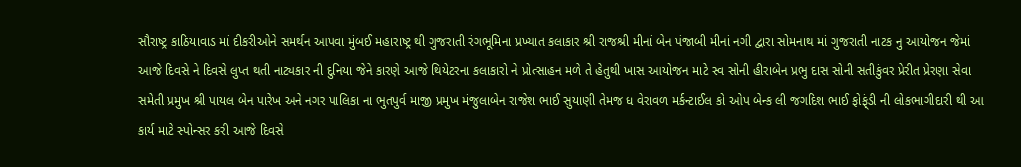સૌરાષ્ટ્ર કાઠિયાવાડ માં દીકરીઓને સમર્થન આપવા મુંબઈ મહારાષ્ટ્ર થી ગુજરાતી રંગભૂમિના પ્રખ્યાત કલાકાર શ્રી રાજશ્રી મીનાં બેન પંજાબી મીનાં નગી દ્વારા સોમનાથ માં ગુજરાતી નાટક નુ આયોજન જેમાં આજે દિવસે ને દિવસે લુપ્ત થતી નાટ્યકાર ની દુનિયા જેને કારણે આજે થિયેટરના કલાકારો ને પ્રોત્સાહન મળે તે હેતુથી ખાસ આયોજન માટે સ્વ સોની હીરાબેન પ્રભુ દાસ સોની સતીકુંવર પ્રેરીત પ્રેરણા સેવા સમેતી પ્રમુખ શ્રી પાયલ બેન પારેખ અને નગર પાલિકા ના ભુતપુર્વ માજી પ્રમુખ મંજુલાબેન રાજેશ ભાઈ સુયાણી તેમજ ધ વેરાવળ મર્કન્ટાઈલ કો ઓપ બેન્ક લી જગદિશ ભાઈ ફોફ્ંડી ની લોકભાગીદારી થી આ કાર્ય માટે સ્પોન્સર કરી આજે દિવસે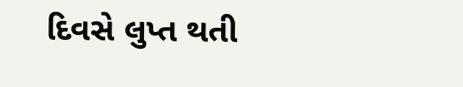દિવસે લુપ્ત થતી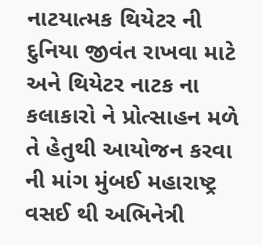નાટયાત્મક થિયેટર ની દુનિયા જીવંત રાખવા માટે અને થિયેટર નાટક ના કલાકારો ને પ્રોત્સાહન મળે તે હેતુથી આયોજન કરવા ની માંગ મુંબઈ મહારાષ્ટ્ર વસઈ થી અભિનેત્રી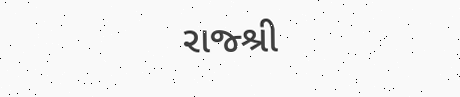રાજ્શ્રી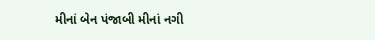મીનાં બેન પંજાબી મીનાં નગી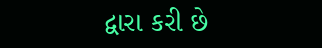દ્વારા કરી છે